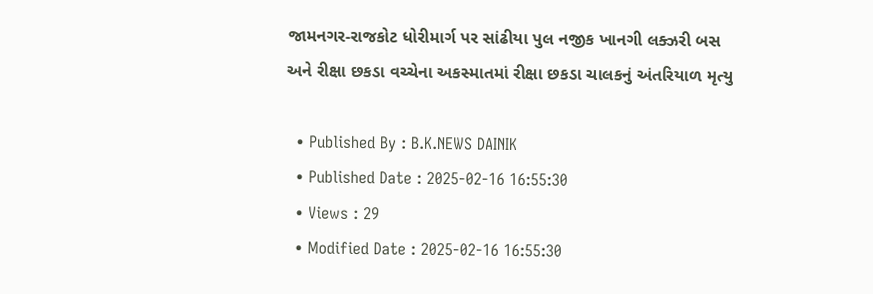જામનગર-રાજકોટ ધોરીમાર્ગ પર સાંઢીયા પુલ નજીક ખાનગી લક્ઝરી બસ અને રીક્ષા છકડા વચ્ચેના અકસ્માતમાં રીક્ષા છકડા ચાલકનું અંતરિયાળ મૃત્યુ

  • Published By : B.K.NEWS DAINIK
  • Published Date : 2025-02-16 16:55:30
  • Views : 29
  • Modified Date : 2025-02-16 16:55:30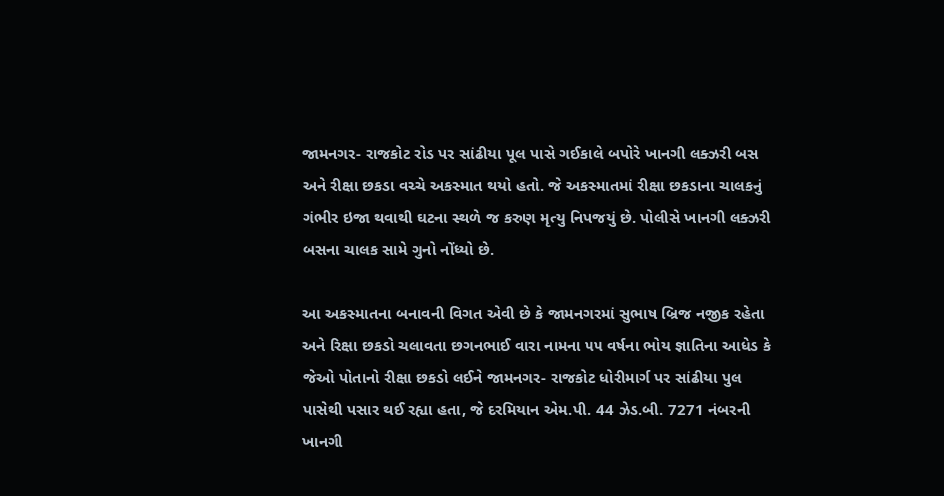જામનગર- રાજકોટ રોડ પર સાંઢીયા પૂલ પાસે ગઈકાલે બપોરે ખાનગી લક્ઝરી બસ અને રીક્ષા છકડા વચ્ચે અકસ્માત થયો હતો. જે અકસ્માતમાં રીક્ષા છકડાના ચાલકનું ગંભીર ઇજા થવાથી ઘટના સ્થળે જ કરુણ મૃત્યુ નિપજયું છે. પોલીસે ખાનગી લક્ઝરી બસના ચાલક સામે ગુનો નોંધ્યો છે.

આ અકસ્માતના બનાવની વિગત એવી છે કે જામનગરમાં સુભાષ બ્રિજ નજીક રહેતા અને રિક્ષા છકડો ચલાવતા છગનભાઈ વારા નામના ૫૫ વર્ષના ભોય જ્ઞાતિના આધેડ કે જેઓ પોતાનો રીક્ષા છકડો લઈને જામનગર- રાજકોટ ધોરીમાર્ગ પર સાંઢીયા પુલ પાસેથી પસાર થઈ રહ્યા હતા, જે દરમિયાન એમ.પી. 44 ઝેડ.બી. 7271 નંબરની ખાનગી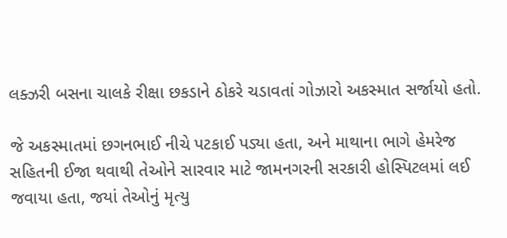લક્ઝરી બસના ચાલકે રીક્ષા છકડાને ઠોકરે ચડાવતાં ગોઝારો અકસ્માત સર્જાયો હતો.

જે અકસ્માતમાં છગનભાઈ નીચે પટકાઈ પડ્યા હતા, અને માથાના ભાગે હેમરેજ સહિતની ઈજા થવાથી તેઓને સારવાર માટે જામનગરની સરકારી હોસ્પિટલમાં લઈ જવાયા હતા, જયાં તેઓનું મૃત્યુ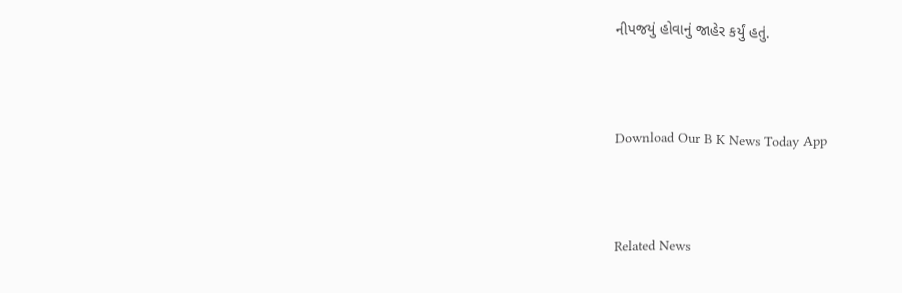નીપજયું હોવાનું જાહેર કર્યું હતું.



Download Our B K News Today App



Related News